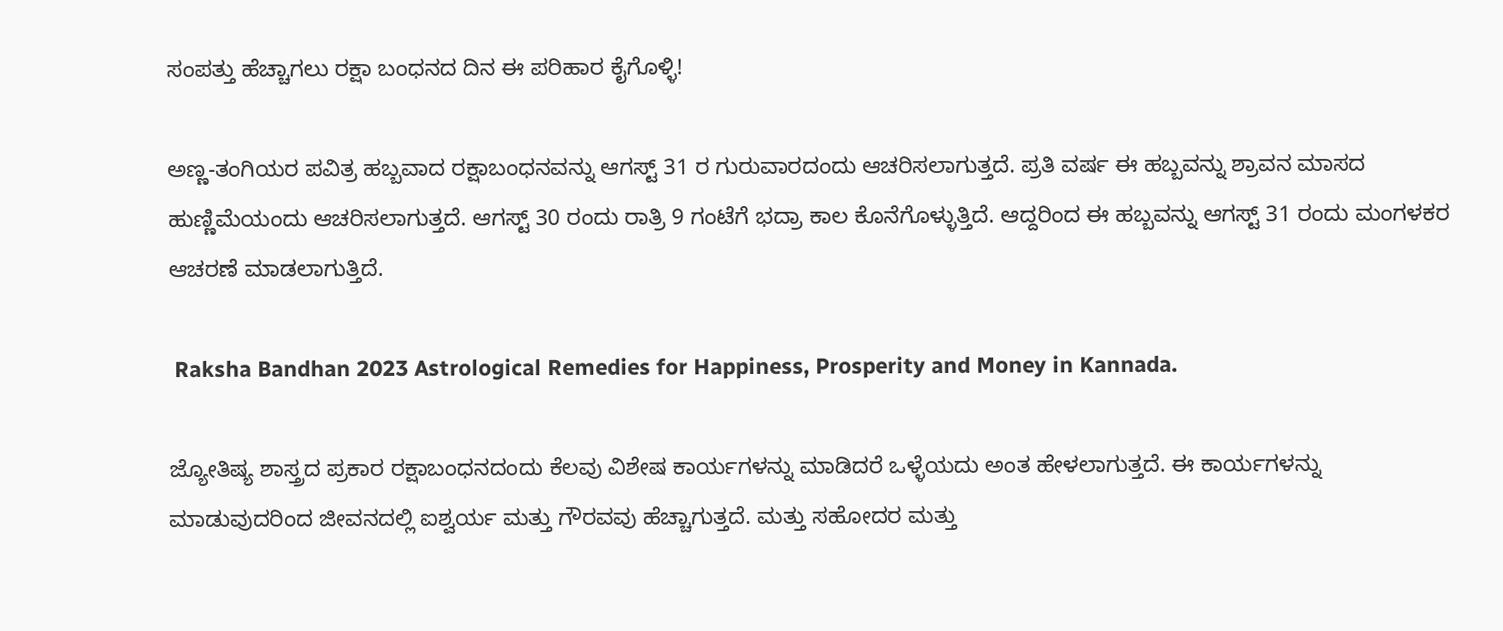ಸಂಪತ್ತು ಹೆಚ್ಚಾಗಲು ರಕ್ಷಾ ಬಂಧನದ ದಿನ ಈ ಪರಿಹಾರ ಕೈಗೊಳ್ಳಿ!

ಅಣ್ಣ-ತಂಗಿಯರ ಪವಿತ್ರ ಹಬ್ಬವಾದ ರಕ್ಷಾಬಂಧನವನ್ನು ಆಗಸ್ಟ್ 31 ರ ಗುರುವಾರದಂದು ಆಚರಿಸಲಾಗುತ್ತದೆ. ಪ್ರತಿ ವರ್ಷ ಈ ಹಬ್ಬವನ್ನು ಶ್ರಾವನ ಮಾಸದ ಹುಣ್ಣಿಮೆಯಂದು ಆಚರಿಸಲಾಗುತ್ತದೆ. ಆಗಸ್ಟ್ 30 ರಂದು ರಾತ್ರಿ 9 ಗಂಟೆಗೆ ಭದ್ರಾ ಕಾಲ ಕೊನೆಗೊಳ್ಳುತ್ತಿದೆ. ಆದ್ದರಿಂದ ಈ ಹಬ್ಬವನ್ನು ಆಗಸ್ಟ್ 31 ರಂದು ಮಂಗಳಕರ ಆಚರಣೆ ಮಾಡಲಾಗುತ್ತಿದೆ.

 Raksha Bandhan 2023 Astrological Remedies for Happiness, Prosperity and Money in Kannada.

ಜ್ಯೋತಿಷ್ಯ ಶಾಸ್ತ್ರದ ಪ್ರಕಾರ ರಕ್ಷಾಬಂಧನದಂದು ಕೆಲವು ವಿಶೇಷ ಕಾರ್ಯಗಳನ್ನು ಮಾಡಿದರೆ ಒಳ್ಳೆಯದು ಅಂತ ಹೇಳಲಾಗುತ್ತದೆ. ಈ ಕಾರ್ಯಗಳನ್ನು ಮಾಡುವುದರಿಂದ ಜೀವನದಲ್ಲಿ ಐಶ್ವರ್ಯ ಮತ್ತು ಗೌರವವು ಹೆಚ್ಚಾಗುತ್ತದೆ. ಮತ್ತು ಸಹೋದರ ಮತ್ತು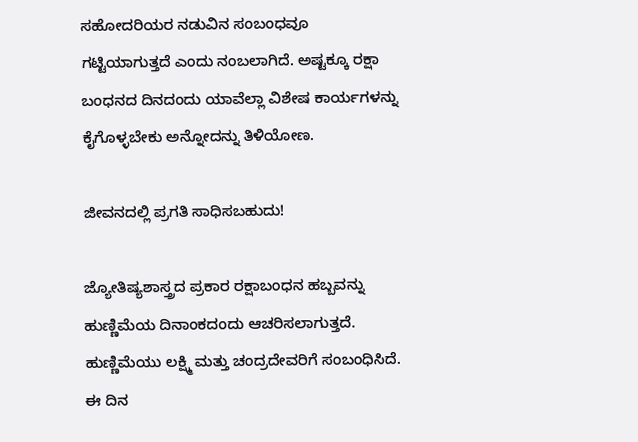ಸಹೋದರಿಯರ ನಡುವಿನ ಸಂಬಂಧವೂ ಗಟ್ಟಿಯಾಗುತ್ತದೆ ಎಂದು ನಂಬಲಾಗಿದೆ. ಅಷ್ಟಕ್ಕೂ ರಕ್ಷಾ ಬಂಧನದ ದಿನದಂದು ಯಾವೆಲ್ಲಾ ವಿಶೇಷ ಕಾರ್ಯಗಳನ್ನು ಕೈಗೊಳ್ಳಬೇಕು ಅನ್ನೋದನ್ನು ತಿಳಿಯೋಣ.

ಜೀವನದಲ್ಲಿ ಪ್ರಗತಿ ಸಾಧಿಸಬಹುದು!

ಜ್ಯೋತಿಷ್ಯಶಾಸ್ತ್ರದ ಪ್ರಕಾರ ರಕ್ಷಾಬಂಧನ ಹಬ್ಬವನ್ನು ಹುಣ್ಣಿಮೆಯ ದಿನಾಂಕದಂದು ಆಚರಿಸಲಾಗುತ್ತದೆ. ಹುಣ್ಣಿಮೆಯು ಲಕ್ಷ್ಮಿ ಮತ್ತು ಚಂದ್ರದೇವರಿಗೆ ಸಂಬಂಧಿಸಿದೆ. ಈ ದಿನ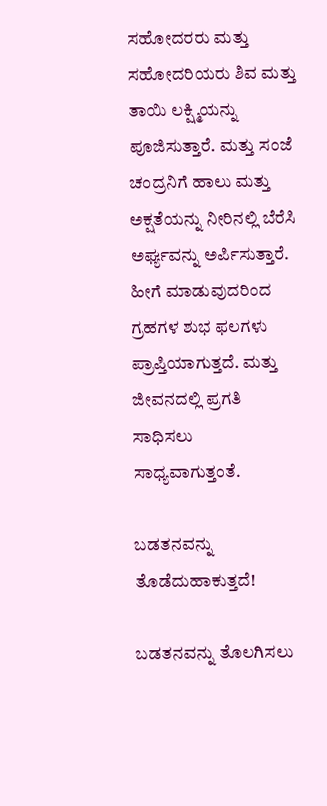ಸಹೋದರರು ಮತ್ತು ಸಹೋದರಿಯರು ಶಿವ ಮತ್ತು ತಾಯಿ ಲಕ್ಷ್ಮಿಯನ್ನು ಪೂಜಿಸುತ್ತಾರೆ. ಮತ್ತು ಸಂಜೆ ಚಂದ್ರನಿಗೆ ಹಾಲು ಮತ್ತು ಅಕ್ಷತೆಯನ್ನು ನೀರಿನಲ್ಲಿ ಬೆರೆಸಿ ಅರ್ಘ್ಯವನ್ನು ಅರ್ಪಿಸುತ್ತಾರೆ. ಹೀಗೆ ಮಾಡುವುದರಿಂದ ಗ್ರಹಗಳ ಶುಭ ಫಲಗಳು ಪ್ರಾಪ್ತಿಯಾಗುತ್ತದೆ. ಮತ್ತು ಜೀವನದಲ್ಲಿ ಪ್ರಗತಿ ಸಾಧಿಸಲು ಸಾಧ್ಯವಾಗುತ್ತಂತೆ.

ಬಡತನವನ್ನು ತೊಡೆದುಹಾಕುತ್ತದೆ!

ಬಡತನವನ್ನು ತೊಲಗಿಸಲು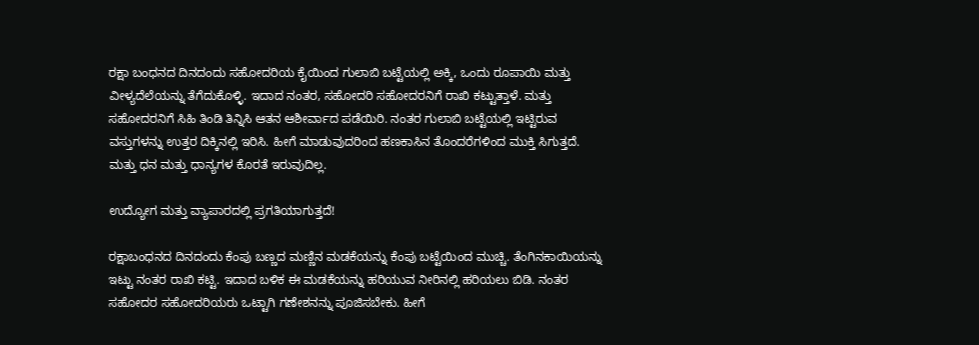ರಕ್ಷಾ ಬಂಧನದ ದಿನದಂದು ಸಹೋದರಿಯ ಕೈಯಿಂದ ಗುಲಾಬಿ ಬಟ್ಟೆಯಲ್ಲಿ ಅಕ್ಕಿ, ಒಂದು ರೂಪಾಯಿ ಮತ್ತು ವೀಳ್ಯದೆಲೆಯನ್ನು ತೆಗೆದುಕೊಳ್ಳಿ. ಇದಾದ ನಂತರ, ಸಹೋದರಿ ಸಹೋದರನಿಗೆ ರಾಖಿ ಕಟ್ಟುತ್ತಾಳೆ. ಮತ್ತು ಸಹೋದರನಿಗೆ ಸಿಹಿ ತಿಂಡಿ ತಿನ್ನಿಸಿ ಆತನ ಆಶೀರ್ವಾದ ಪಡೆಯಿರಿ. ನಂತರ ಗುಲಾಬಿ ಬಟ್ಟೆಯಲ್ಲಿ ಇಟ್ಟಿರುವ ವಸ್ತುಗಳನ್ನು ಉತ್ತರ ದಿಕ್ಕಿನಲ್ಲಿ ಇರಿಸಿ. ಹೀಗೆ ಮಾಡುವುದರಿಂದ ಹಣಕಾಸಿನ ತೊಂದರೆಗಳಿಂದ ಮುಕ್ತಿ ಸಿಗುತ್ತದೆ. ಮತ್ತು ಧನ ಮತ್ತು ಧಾನ್ಯಗಳ ಕೊರತೆ ಇರುವುದಿಲ್ಲ.

ಉದ್ಯೋಗ ಮತ್ತು ವ್ಯಾಪಾರದಲ್ಲಿ ಪ್ರಗತಿಯಾಗುತ್ತದೆ!

ರಕ್ಷಾಬಂಧನದ ದಿನದಂದು ಕೆಂಪು ಬಣ್ಣದ ಮಣ್ಣಿನ ಮಡಕೆಯನ್ನು ಕೆಂಪು ಬಟ್ಟೆಯಿಂದ ಮುಚ್ಚಿ. ತೆಂಗಿನಕಾಯಿಯನ್ನು ಇಟ್ಟು ನಂತರ ರಾಖಿ ಕಟ್ಟಿ. ಇದಾದ ಬಳಿಕ ಈ ಮಡಕೆಯನ್ನು ಹರಿಯುವ ನೀರಿನಲ್ಲಿ ಹರಿಯಲು ಬಿಡಿ. ನಂತರ ಸಹೋದರ ಸಹೋದರಿಯರು ಒಟ್ಟಾಗಿ ಗಣೇಶನನ್ನು ಪೂಜಿಸಬೇಕು. ಹೀಗೆ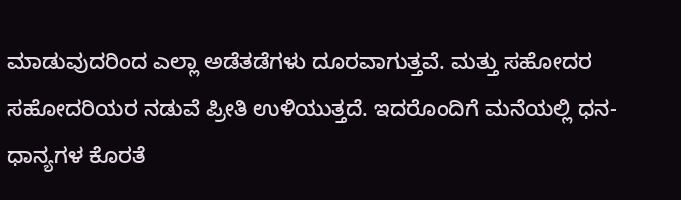ಮಾಡುವುದರಿಂದ ಎಲ್ಲಾ ಅಡೆತಡೆಗಳು ದೂರವಾಗುತ್ತವೆ. ಮತ್ತು ಸಹೋದರ ಸಹೋದರಿಯರ ನಡುವೆ ಪ್ರೀತಿ ಉಳಿಯುತ್ತದೆ. ಇದರೊಂದಿಗೆ ಮನೆಯಲ್ಲಿ ಧನ-ಧಾನ್ಯಗಳ ಕೊರತೆ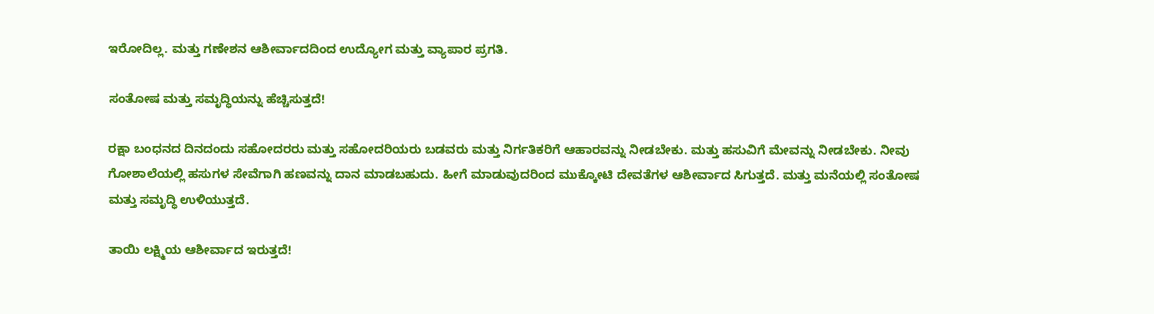ಇರೋದಿಲ್ಲ. ಮತ್ತು ಗಣೇಶನ ಆಶೀರ್ವಾದದಿಂದ ಉದ್ಯೋಗ ಮತ್ತು ವ್ಯಾಪಾರ ಪ್ರಗತಿ.

ಸಂತೋಷ ಮತ್ತು ಸಮೃದ್ಧಿಯನ್ನು ಹೆಚ್ಚಿಸುತ್ತದೆ!

ರಕ್ಷಾ ಬಂಧನದ ದಿನದಂದು ಸಹೋದರರು ಮತ್ತು ಸಹೋದರಿಯರು ಬಡವರು ಮತ್ತು ನಿರ್ಗತಿಕರಿಗೆ ಆಹಾರವನ್ನು ನೀಡಬೇಕು. ಮತ್ತು ಹಸುವಿಗೆ ಮೇವನ್ನು ನೀಡಬೇಕು. ನೀವು ಗೋಶಾಲೆಯಲ್ಲಿ ಹಸುಗಳ ಸೇವೆಗಾಗಿ ಹಣವನ್ನು ದಾನ ಮಾಡಬಹುದು. ಹೀಗೆ ಮಾಡುವುದರಿಂದ ಮುಕ್ಕೋಟಿ ದೇವತೆಗಳ ಆಶೀರ್ವಾದ ಸಿಗುತ್ತದೆ. ಮತ್ತು ಮನೆಯಲ್ಲಿ ಸಂತೋಷ ಮತ್ತು ಸಮೃದ್ಧಿ ಉಳಿಯುತ್ತದೆ.

ತಾಯಿ ಲಕ್ಷ್ಮಿಯ ಆಶೀರ್ವಾದ ಇರುತ್ತದೆ!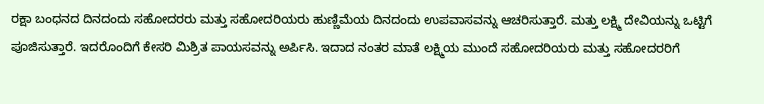ರಕ್ಷಾ ಬಂಧನದ ದಿನದಂದು ಸಹೋದರರು ಮತ್ತು ಸಹೋದರಿಯರು ಹುಣ್ಣಿಮೆಯ ದಿನದಂದು ಉಪವಾಸವನ್ನು ಆಚರಿಸುತ್ತಾರೆ. ಮತ್ತು ಲಕ್ಷ್ಮಿ ದೇವಿಯನ್ನು ಒಟ್ಟಿಗೆ ಪೂಜಿಸುತ್ತಾರೆ. ಇದರೊಂದಿಗೆ ಕೇಸರಿ ಮಿಶ್ರಿತ ಪಾಯಸವನ್ನು ಅರ್ಪಿಸಿ. ಇದಾದ ನಂತರ ಮಾತೆ ಲಕ್ಷ್ಮಿಯ ಮುಂದೆ ಸಹೋದರಿಯರು ಮತ್ತು ಸಹೋದರರಿಗೆ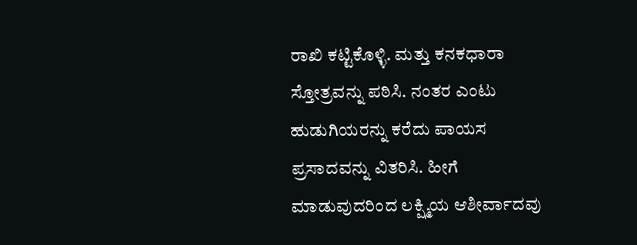ರಾಖಿ ಕಟ್ಟಿಕೊಳ್ಳಿ. ಮತ್ತು ಕನಕಧಾರಾ ಸ್ತೋತ್ರವನ್ನು ಪಠಿಸಿ. ನಂತರ ಎಂಟು ಹುಡುಗಿಯರನ್ನು ಕರೆದು ಪಾಯಸ ಪ್ರಸಾದವನ್ನು ವಿತರಿಸಿ. ಹೀಗೆ ಮಾಡುವುದರಿಂದ ಲಕ್ಷ್ಮಿಯ ಆಶೀರ್ವಾದವು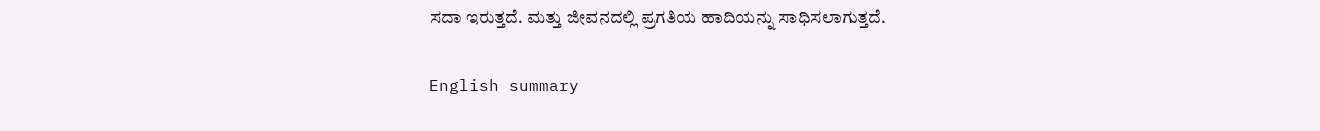ಸದಾ ಇರುತ್ತದೆ. ಮತ್ತು ಜೀವನದಲ್ಲಿ ಪ್ರಗತಿಯ ಹಾದಿಯನ್ನು ಸಾಧಿಸಲಾಗುತ್ತದೆ.

English summary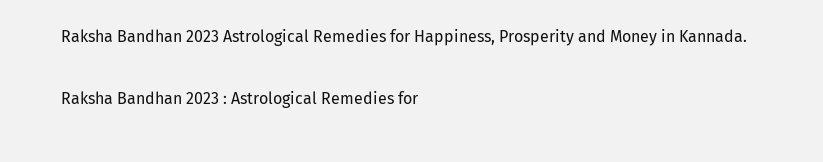Raksha Bandhan 2023 Astrological Remedies for Happiness, Prosperity and Money in Kannada.

Raksha Bandhan 2023 : Astrological Remedies for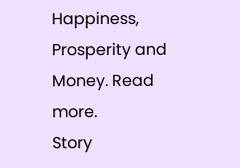Happiness, Prosperity and Money. Read more.
Story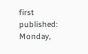first published: Monday,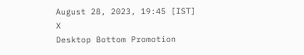August 28, 2023, 19:45 [IST]
X
Desktop Bottom Promotion